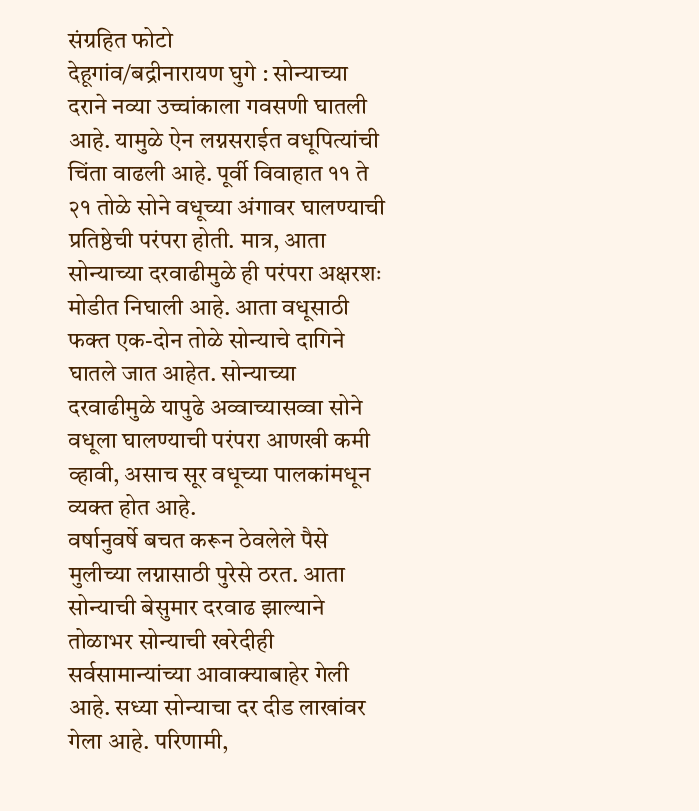संग्रहित फोटो
देहूगांव/बद्रीनारायण घुगे : सोन्याच्या दराने नव्या उच्चांकाला गवसणी घातली आहे. यामुळे ऐन लग्नसराईत वधूपित्यांची चिंता वाढली आहे. पूर्वी विवाहात ११ ते २१ तोळे सोने वधूच्या अंगावर घालण्याची प्रतिष्ठेची परंपरा होती. मात्र, आता सोन्याच्या दरवाढीमुळे ही परंपरा अक्षरशः मोडीत निघाली आहे. आता वधूसाठी फक्त एक-दोन तोळे सोन्याचे दागिने घातले जात आहेत. सोन्याच्या दरवाढीमुळे यापुढे अव्वाच्यासव्वा सोने वधूला घालण्याची परंपरा आणखी कमी व्हावी, असाच सूर वधूच्या पालकांमधून व्यक्त होत आहे.
वर्षानुवर्षे बचत करून ठेवलेले पैसे मुलीच्या लग्नासाठी पुरेसे ठरत. आता सोन्याची बेसुमार दरवाढ झाल्याने तोळाभर सोन्याची खरेदीही सर्वसामान्यांच्या आवाक्याबाहेर गेली आहे. सध्या सोन्याचा दर दीड लाखांवर गेला आहे. परिणामी,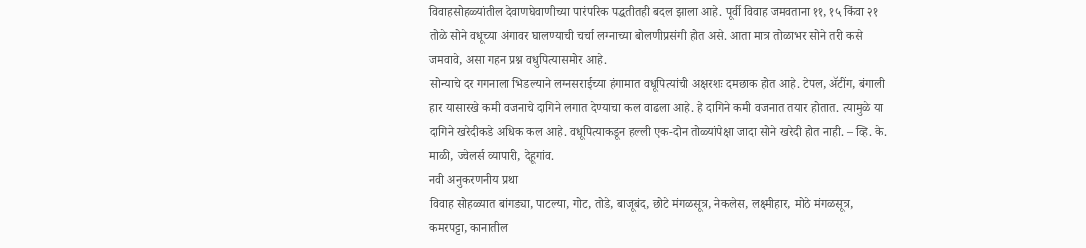विवाहसोहळ्यांतील देवाणघेवाणीच्या पारंपरिक पद्धतीतही बदल झाला आहे. पूर्वी विवाह जमवताना ११, १५ किंवा २१ तोळे सोने वधूच्या अंगावर घालण्याची चर्चा लग्नाच्या बोलणीप्रसंगी होत असे. आता मात्र तोळाभर सोने तरी कसे जमवावे, असा गहन प्रश्न वधुपित्यासमोर आहे.
सोन्याचे दर गगनाला भिडल्याने लग्नसराईच्या हंगामात वधूपित्यांची अक्षरशः दमछाक होत आहे. टेपल, ॲटींग, बंगाली हार यासारखे कमी वजनाचे दागिने लगात देण्याचा कल वाढला आहे. हे दागिने कमी वजनात तयार होतात. त्यामुळे या दागिने खरेदीकडे अधिक कल आहे. वधूपित्याकडून हल्ली एक-दोन तोळ्यांपेक्षा जादा सोने खरेदी होत नाही. – व्हि. के. माळी, ज्वेलर्स व्यापारी, देहूगांव.
नवी अनुकरणनीय प्रथा
विवाह सोहळ्यात बांगड्या, पाटल्या, गोट, तोडे, बाजूबंद, छोटे मंगळसूत्र, नेकलेस, लक्ष्मीहार, मोठे मंगळसूत्र, कमरपट्टा, कानातील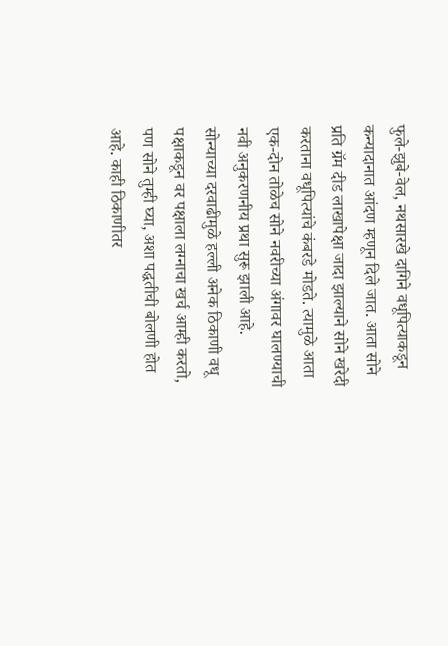फुले-झुबे-वेल, नथसारखे दागिने वधूपित्याकडून कन्यादानात आंदण म्हणून दिले जात. आता सोने प्रति ग्रॅम दीड लाखापेक्षा जादा झाल्याने सोने खरेदी करताना वधूपित्यांचे कंबरडे मोडते. त्यामुळे आता एक-दोन तोळेच सोने नवरीच्या अंगावर घालण्याची नवी अनुकरणनीय प्रथा सुरू झाली आहे.
सोन्याच्या दरवाढीमुळे हल्ली अनेक ठिकाणी वधू पक्षाकडून वर पक्षाला लग्नाचा खर्च आम्ही करतो, पण सोने तुम्ही घ्या, अशा पद्धतीची बोलणी होत आहे. काही ठिकाणीतर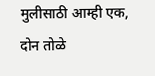मुलीसाठी आम्ही एक, दोन तोळे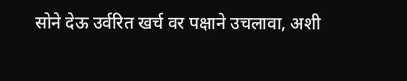सोने देऊ उर्वरित खर्च वर पक्षाने उचलावा, अशी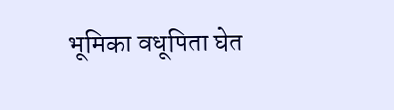भूमिका वधूपिता घेत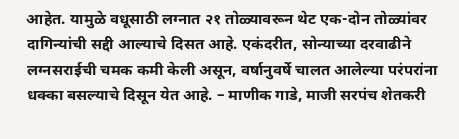आहेत. यामुळे वधूसाठी लग्नात २१ तोळ्यावरून थेट एक-दोन तोळ्यांवर दागिन्यांची सद्दी आल्याचे दिसत आहे. एकंदरीत, सोन्याच्या दरवाढीने लग्नसराईची चमक कमी केली असून, वर्षानुवर्षे चालत आलेल्या परंपरांना धक्का बसल्याचे दिसून येत आहे. – माणीक गाडे, माजी सरपंच शेतकरी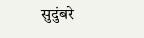सुदुंबरे